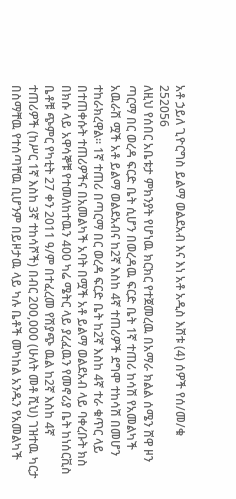አቶ ኃይለ ጊዮርግስ ይልማ ወልደአብ እና እነ አቶ አዲስ እሸቱ (4) ሰዎች የሰ/መ/ቁ 252056
ለዚህ የሰበር አቤቱታ ምክንያት የሆነዉ ክርክር የተጀመረዉ በአማራ ክልል ሰሜን ሸዋ ዞን ጣርማ በር ወረዳ ፍርድ ቤት ሲሆን በወረዳዉ ፍርድ ቤት 1ኛ ተጠሪ ከሳሽ የአመልካች አዉራሽ ሟች አቶ ይልማ ወልደአብና ከ2ኛ እስከ 4ኛ ተጠሪዎች ደግሞ ተከሳሽ በመሆን ተከራክረዋል፡፡ 1ኛ ተጠሪ በጣርማ በር ወረዳ ፍርድ ቤት ከ2ኛ እስከ 4ኛ ተራ ቁጥር ላይ በተጠቀሱት ተጠሪዎችና በአመልካች አባት በሟች አቶ ይልማ ወልደአብ ላይ ባቀረቡት ክስ በክሱ ላይ አዋሳኞቹ የተመለከተዉን 400 ካሬ ሜትር ላይ ያረፈዉን የመኖሪያ ቤት ከነሰርቪስ ቤቶቹ ጭምር የካቲት 27 ቀን 2011 ዓ/ም በተፈረመ የሽያጭ ዉል ከ2ኛ እስከ 4ኛ ተጠሪዎች (ከሥር 1ኛ እስከ 3ኛ ተከሳሾች) በብር 200,000 (ሁለት መቶ ሺህ) ገዝተዉ ካርታ በስማቸዉ የተሰጣቸዉ ቢሆንም በይዞታዉ ላይ ካሉ ቤቶች መካከል አንዱን የአመልካች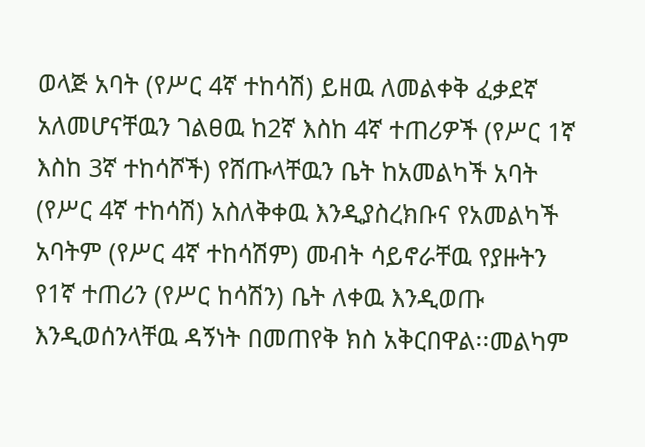ወላጅ አባት (የሥር 4ኛ ተከሳሽ) ይዘዉ ለመልቀቅ ፈቃደኛ አለመሆናቸዉን ገልፀዉ ከ2ኛ እስከ 4ኛ ተጠሪዎች (የሥር 1ኛ እስከ 3ኛ ተከሳሾች) የሸጡላቸዉን ቤት ከአመልካች አባት (የሥር 4ኛ ተከሳሽ) አስለቅቀዉ እንዲያስረክቡና የአመልካች አባትም (የሥር 4ኛ ተከሳሽም) መብት ሳይኖራቸዉ የያዙትን የ1ኛ ተጠሪን (የሥር ከሳሽን) ቤት ለቀዉ እንዲወጡ እንዲወሰንላቸዉ ዳኝነት በመጠየቅ ክስ አቅርበዋል፡፡መልካም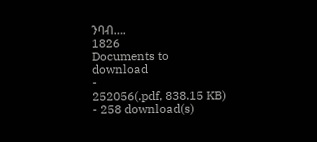ንባብ….
1826
Documents to download
-
252056(.pdf, 838.15 KB) - 258 download(s)